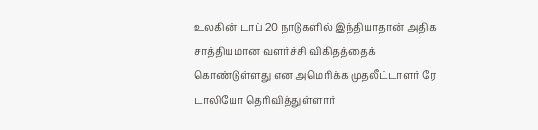உலகின் டாப் 20 நாடுகளில் இந்தியாதான் அதிக சாத்தியமான வளர்ச்சி விகிதத்தைக் கொண்டுள்ளது என அமெரிக்க முதலீட்டாளர் ரே டாலியோ தெரிவித்துள்ளார்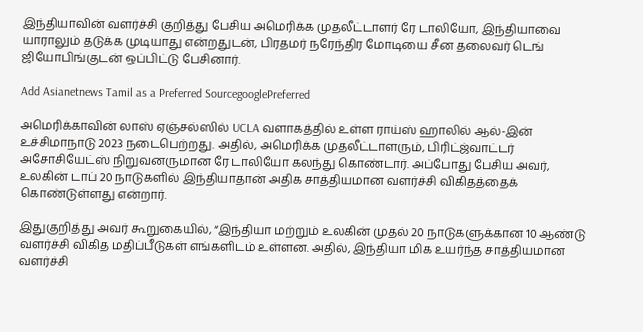இந்தியாவின் வளர்ச்சி குறித்து பேசிய அமெரிக்க முதலீட்டாளர் ரே டாலியோ, இந்தியாவை யாராலும் தடுக்க முடியாது என்றதுடன், பிரதமர் நரேந்திர மோடியை சீன தலைவர் டெங் ஜியோபிங்குடன் ஒப்பிட்டு பேசினார்.

Add Asianetnews Tamil as a Preferred SourcegooglePreferred

அமெரிக்காவின் லாஸ் ஏஞ்சல்ஸில் UCLA வளாகத்தில் உள்ள ராய்ஸ் ஹாலில் ஆல்-இன் உச்சிமாநாடு 2023 நடைபெற்றது. அதில், அமெரிக்க முதலீட்டாளரும், பிரிட்ஜ்வாட்டர் அசோசியேட்ஸ் நிறுவனருமான ரே டாலியோ கலந்து கொண்டார். அப்போது பேசிய அவர், உலகின் டாப் 20 நாடுகளில் இந்தியாதான் அதிக சாத்தியமான வளர்ச்சி விகிதத்தைக் கொண்டுள்ளது என்றார்.

இதுகுறித்து அவர் கூறுகையில், “இந்தியா மற்றும் உலகின் முதல் 20 நாடுகளுக்கான 10 ஆண்டு வளர்ச்சி விகித மதிப்பீடுகள் எங்களிடம் உள்ளன. அதில், இந்தியா மிக உயர்ந்த சாத்தியமான வளர்ச்சி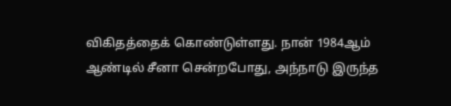விகிதத்தைக் கொண்டுள்ளது. நான் 1984ஆம் ஆண்டில் சீனா சென்றபோது, அந்நாடு இருந்த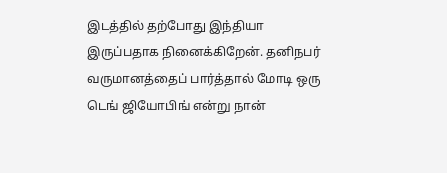இடத்தில் தற்போது இந்தியா இருப்பதாக நினைக்கிறேன். தனிநபர் வருமானத்தைப் பார்த்தால் மோடி ஒரு டெங் ஜியோபிங் என்று நான்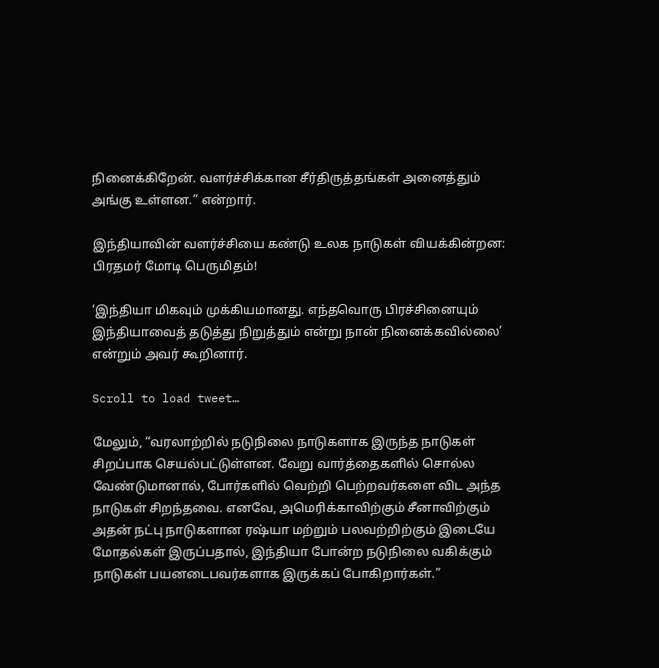நினைக்கிறேன். வளர்ச்சிக்கான சீர்திருத்தங்கள் அனைத்தும் அங்கு உள்ளன.” என்றார்.

இந்தியாவின் வளர்ச்சியை கண்டு உலக நாடுகள் வியக்கின்றன: பிரதமர் மோடி பெருமிதம்!

‘இந்தியா மிகவும் முக்கியமானது. எந்தவொரு பிரச்சினையும் இந்தியாவைத் தடுத்து நிறுத்தும் என்று நான் நினைக்கவில்லை’ என்றும் அவர் கூறினார்.

Scroll to load tweet…

மேலும், “வரலாற்றில் நடுநிலை நாடுகளாக இருந்த நாடுகள் சிறப்பாக செயல்பட்டுள்ளன. வேறு வார்த்தைகளில் சொல்ல வேண்டுமானால், போர்களில் வெற்றி பெற்றவர்களை விட அந்த நாடுகள் சிறந்தவை. எனவே, அமெரிக்காவிற்கும் சீனாவிற்கும் அதன் நட்பு நாடுகளான ரஷ்யா மற்றும் பலவற்றிற்கும் இடையே மோதல்கள் இருப்பதால், இந்தியா போன்ற நடுநிலை வகிக்கும் நாடுகள் பயனடைபவர்களாக இருக்கப் போகிறார்கள்.”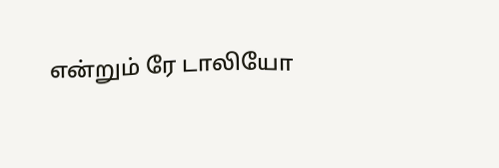என்றும் ரே டாலியோ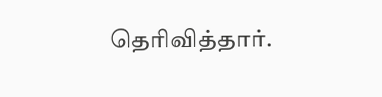தெரிவித்தார்.